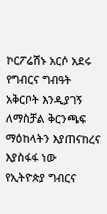ኮርፖሬሽኑ አርሶ አደሩ የግብርና ግብዓት አቅርቦት እንዲያገኝ ለማስቻል ቅርንጫፍ ማዕከላትን እያጠናከረና እያስፋፋ ነው
የኢትዮጵያ ግብርና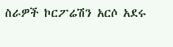ስራዎች ኮርፖሬሽን አርሶ አደሩ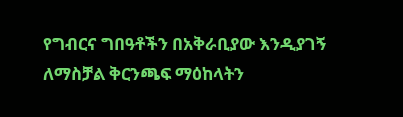የግብርና ግበዓቶችን በአቅራቢያው እንዲያገኝ ለማስቻል ቅርንጫፍ ማዕከላትን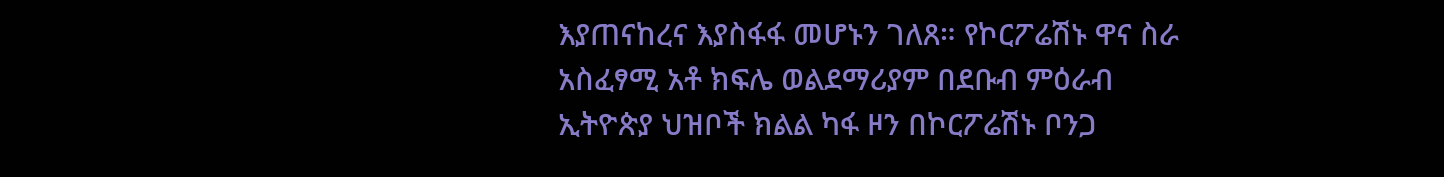እያጠናከረና እያስፋፋ መሆኑን ገለጸ። የኮርፖሬሽኑ ዋና ስራ አስፈፃሚ አቶ ክፍሌ ወልደማሪያም በደቡብ ምዕራብ ኢትዮጵያ ህዝቦች ክልል ካፋ ዞን በኮርፖሬሽኑ ቦንጋ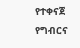የተቀናጀ የግብርና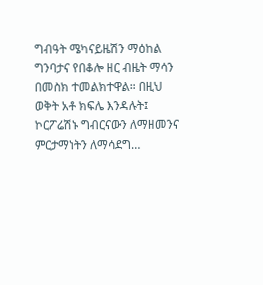ግብዓት ሜካናይዜሽን ማዕከል ግንባታና የበቆሎ ዘር ብዜት ማሳን በመስክ ተመልክተዋል። በዚህ ወቅት አቶ ክፍሌ እንዳሉት፤ ኮርፖሬሽኑ ግብርናውን ለማዘመንና ምርታማነትን ለማሳደግ…